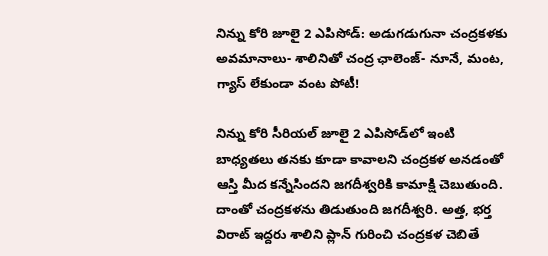నిన్ను కోరి జూలై 2 ఎపిసోడ్: అడుగడుగునా చంద్రకళకు అవమానాలు- శాలినితో చంద్ర ఛాలెంజ్- నూనే, మంట, గ్యాస్ లేకుండా వంట పోటీ!

నిన్ను కోరి సీరియల్ జూలై 2 ఎపిసోడ్‌లో ఇంటి బాధ్యతలు తనకు కూడా కావాలని చంద్రకళ అనడంతో ఆస్తి మీద కన్నేసిందని జగదీశ్వరికి కామాక్షి చెబుతుంది. దాంతో చంద్రకళను తిడుతుంది జగదీశ్వరి. అత్త, భర్త విరాట్ ఇద్దరు శాలిని ప్లాన్ గురించి చంద్రకళ చెబితే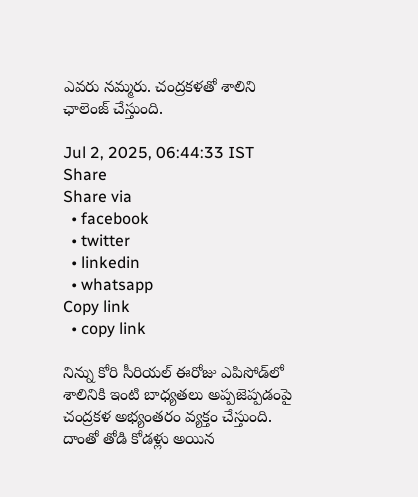ఎవరు నమ్మరు. చంద్రకళతో శాలిని ఛాలెంజ్ చేస్తుంది.

Jul 2, 2025, 06:44:33 IST
Share
Share via
  • facebook
  • twitter
  • linkedin
  • whatsapp
Copy link
  • copy link

నిన్ను కోరి సీరియల్ ఈరోజు ఎపిసోడ్‌లో శాలినికి ఇంటి బాధ్యతలు అప్పజెప్పడంపై చంద్రకళ అభ్యంతరం వ్యక్తం చేస్తుంది. దాంతో తోడి కోడళ్లు అయిన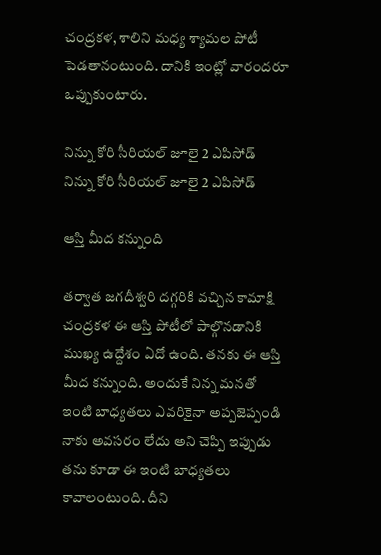చంద్రకళ, శాలిని మధ్య శ్యామల పోటీ పెడతానంటుంది. దానికి ఇంట్లో వారందరూ ఒప్పుకుంటారు.

నిన్ను కోరి సీరియల్ జూలై 2 ఎపిసోడ్‌
నిన్ను కోరి సీరియల్ జూలై 2 ఎపిసోడ్‌

ఆస్తి మీద కన్నుంది

తర్వాత జగదీశ్వరి దగ్గరికి వచ్చిన కామాక్షి చంద్రకళ ఈ ఆస్తి పోటీలో పాల్గొనడానికి ముఖ్య ఉద్దేశం ఏదో ఉంది. తనకు ఈ ఆస్తి మీద కన్నుంది. అందుకే నిన్న మనతో ఇంటి బాధ్యతలు ఎవరికైనా అప్పజెప్పండి నాకు అవసరం లేదు అని చెప్పి ఇప్పుడు తను కూడా ఈ ఇంటి బాధ్యతలు కావాలంటుంది. దీని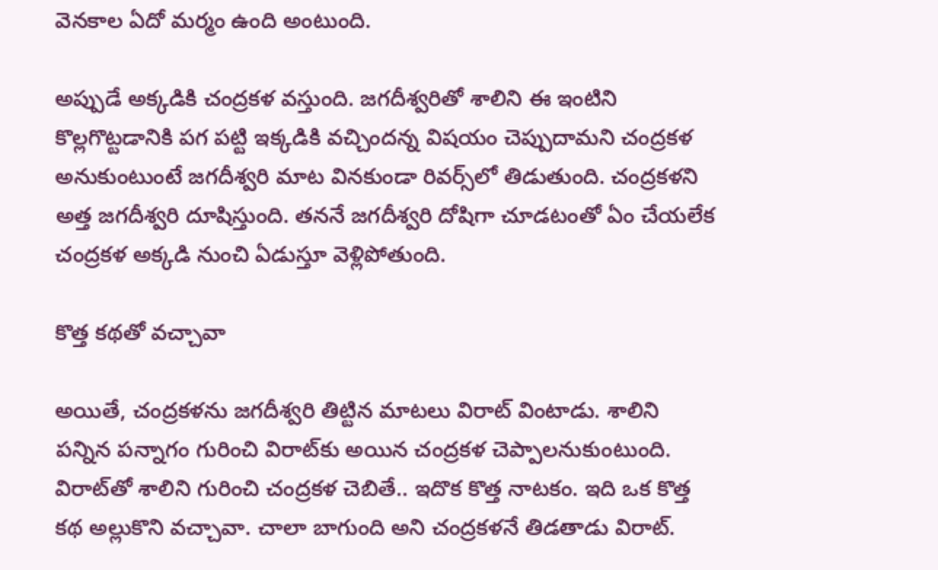వెనకాల ఏదో మర్మం ఉంది అంటుంది.

అప్పుడే అక్కడికి చంద్రకళ వస్తుంది. జగదీశ్వరితో శాలిని ఈ ఇంటిని కొల్లగొట్టడానికి పగ పట్టి ఇక్కడికి వచ్చిందన్న విషయం చెప్పుదామని చంద్రకళ అనుకుంటుంటే జగదీశ్వరి మాట వినకుండా రివర్స్‌లో తిడుతుంది. చంద్రకళని అత్త జగదీశ్వరి దూషిస్తుంది. తననే జగదీశ్వరి దోషిగా చూడటంతో ఏం చేయలేక చంద్రకళ అక్కడి నుంచి ఏడుస్తూ వెళ్లిపోతుంది.

కొత్త కథతో వచ్చావా

అయితే, చంద్రకళను జగదీశ్వరి తిట్టిన మాటలు విరాట్ వింటాడు. శాలిని పన్నిన పన్నాగం గురించి విరాట్‌కు అయిన చంద్రకళ చెప్పాలనుకుంటుంది. విరాట్‌తో శాలిని గురించి చంద్రకళ చెబితే.. ఇదొక కొత్త నాటకం. ఇది ఒక కొత్త కథ అల్లుకొని వచ్చావా. చాలా బాగుంది అని చంద్రకళనే తిడతాడు విరాట్.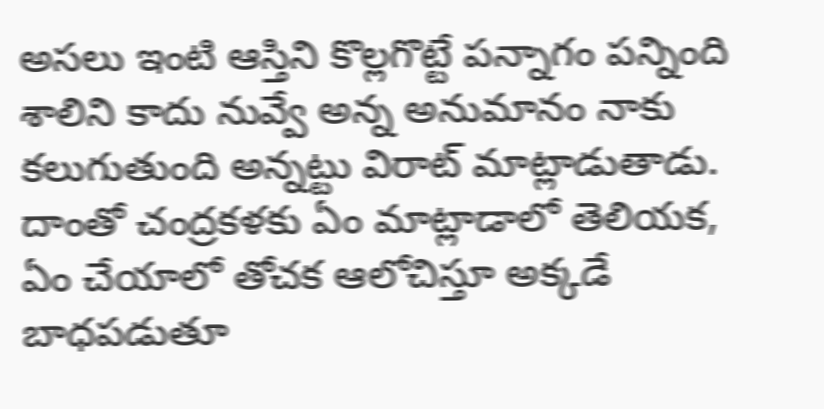అసలు ఇంటి ఆస్తిని కొల్లగొట్టే పన్నాగం పన్నింది శాలిని కాదు నువ్వే అన్న అనుమానం నాకు కలుగుతుంది అన్నట్టు విరాట్ మాట్లాడుతాడు. దాంతో చంద్రకళకు ఏం మాట్లాడాలో తెలియక, ఏం చేయాలో తోచక ఆలోచిస్తూ అక్కడే బాధపడుతూ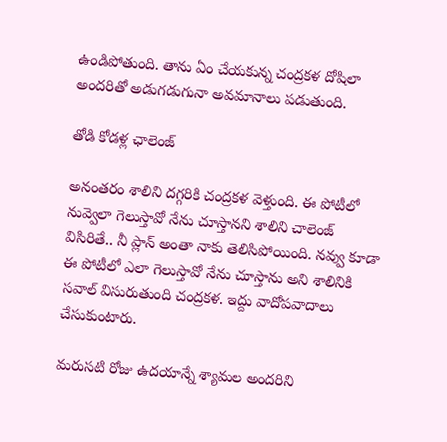ఉండిపోతుంది. తాను ఏం చేయకున్న చంద్రకళ దోషిలా అందరితో అడుగడుగునా అవమానాలు పడుతుంది.

తోడి కోడళ్ల ఛాలెంజ్

అనంతరం శాలిని దగ్గరికి చంద్రకళ వెళ్తుంది. ఈ పోటీలో నువ్వెలా గెలుస్తావో నేను చూస్తానని శాలిని చాలెంజ్ విసిరితే.. నీ ప్లాన్ అంతా నాకు తెలిసిపోయింది. నవ్వు కూడా ఈ పోటీలో ఎలా గెలుస్తావో నేను చూస్తాను అని శాలినికి సవాల్ విసురుతుంది చంద్రకళ. ఇద్దు వాదోపవాదాలు చేసుకుంటారు.

మరుసటి రోజు ఉదయాన్నే శ్యామల అందరిని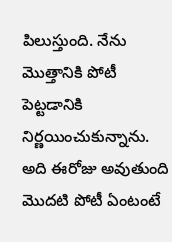పిలుస్తుంది. నేను మొత్తానికి పోటీ పెట్టడానికి నిర్ణయించుకున్నాను. అది ఈరోజు అవుతుంది మొదటి పోటీ ఏంటంటే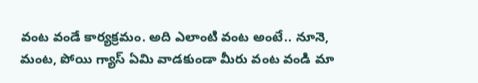వంట వండే కార్యక్రమం. అది ఎలాంటి వంట అంటే.. నూనె, మంట, పోయి గ్యాస్ ఏమి వాడకుండా మీరు వంట వండి మా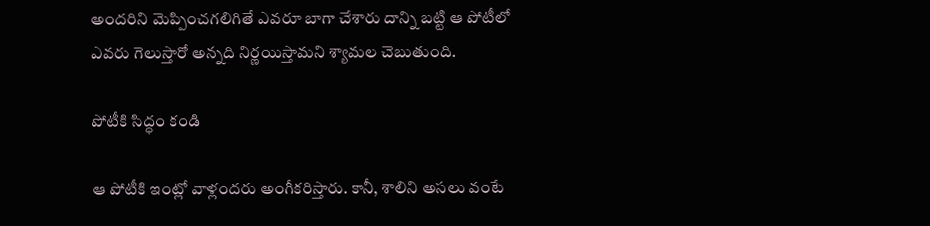అందరిని మెప్పించగలిగితే ఎవరూ బాగా చేశారు దాన్ని బట్టి ఆ పోటీలో ఎవరు గెలుస్తారో అన్నది నిర్ణయిస్తామని శ్యామల చెబుతుంది.

పోటీకి సిద్ధం కండి

ఆ పోటీకి ఇంట్లో వాళ్లందరు అంగీకరిస్తారు. కానీ, శాలిని అసలు వంటే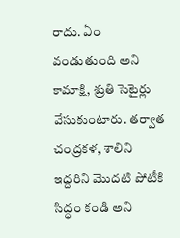రాదు. ఏం వండుతుంది అని కామాక్షి, శ్రుతి సెటైర్లు వేసుకుంటారు. తర్వాత చంద్రకళ, శాలిని ఇద్దరిని మొదటి పోటీకి సిద్ధం కండి అని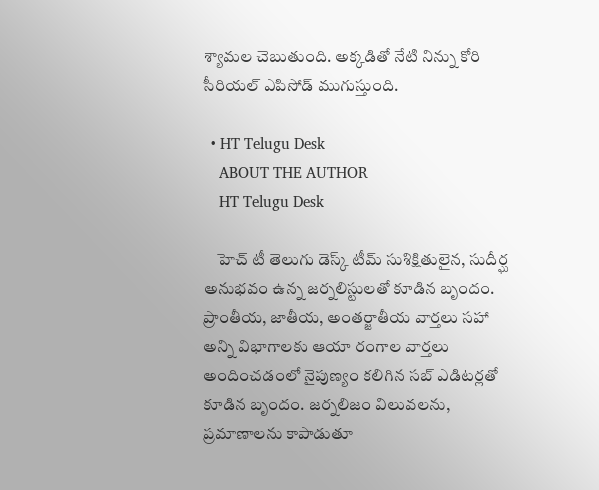శ్యామల చెబుతుంది. అక్కడితో నేటి నిన్ను కోరి సీరియల్ ఎపిసోడ్ ముగుస్తుంది.

  • HT Telugu Desk
    ABOUT THE AUTHOR
    HT Telugu Desk

    హెచ్ టీ తెలుగు డెస్క్ టీమ్ సుశిక్షితులైన, సుదీర్ఘ అనుభవం ఉన్న జర్నలిస్టులతో కూడిన బృందం. ప్రాంతీయ, జాతీయ, అంతర్జాతీయ వార్తలు సహా అన్ని విభాగాలకు ఆయా రంగాల వార్తలు అందించడంలో నైపుణ్యం కలిగిన సబ్ ఎడిటర్లతో కూడిన బృందం. జర్నలిజం విలువలను, ప్రమాణాలను కాపాడుతూ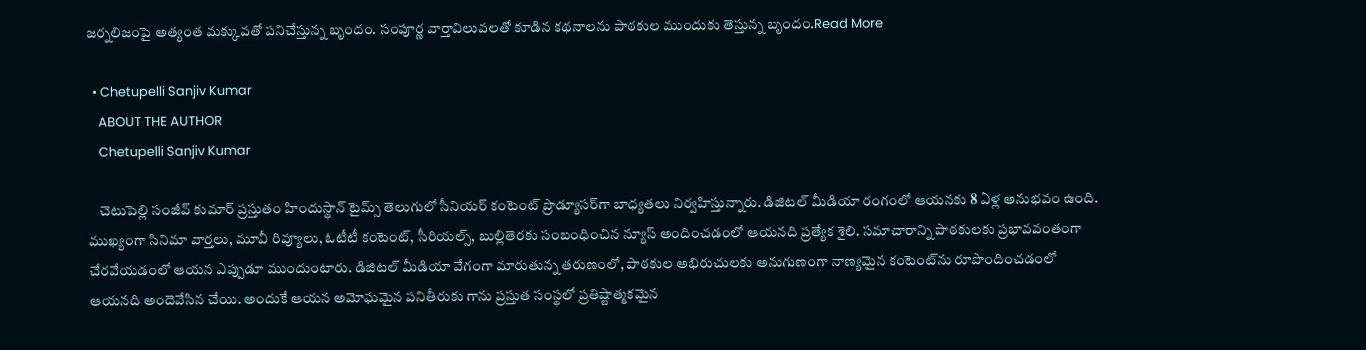జర్నలిజంపై అత్యంత మక్కువతో పనిచేస్తున్న బృందం. సంపూర్ణ వార్తావిలువలతో కూడిన కథనాలను పాఠకుల ముందుకు తెస్తున్న బృందం.Read More

  • Chetupelli Sanjiv Kumar
    ABOUT THE AUTHOR
    Chetupelli Sanjiv Kumar

    చెటుపెల్లి సంజీవ్ కుమార్ ప్రస్తుతం హిందుస్థాన్ టైమ్స్ తెలుగులో సీనియర్ కంటెంట్ ప్రొడ్యూసర్‌గా బాధ్యతలు నిర్వహిస్తున్నారు. డిజిటల్ మీడియా రంగంలో ఆయనకు 8 ఏళ్ల అనుభవం ఉంది. ముఖ్యంగా సినిమా వార్తలు, మూవీ రివ్యూలు, ఓటీటీ కంటెంట్, సీరియల్స్, బుల్లితెరకు సంబంధించిన న్యూస్ అందించడంలో ఆయనది ప్రత్యేక శైలి. సమాచారాన్ని పాఠకులకు ప్రభావవంతంగా చేరవేయడంలో ఆయన ఎప్పుడూ ముందుంటారు. డిజిటల్ మీడియా వేగంగా మారుతున్న తరుణంలో, పాఠకుల అభిరుచులకు అనుగుణంగా నాణ్యమైన కంటెంట్‌ను రూపొందించడంలో ఆయనది అందెవేసిన చేయి. అందుకే ఆయన అమోఘమైన పనితీరుకు గాను ప్రస్తుత సంస్థలో ప్రతిష్టాత్మకమైన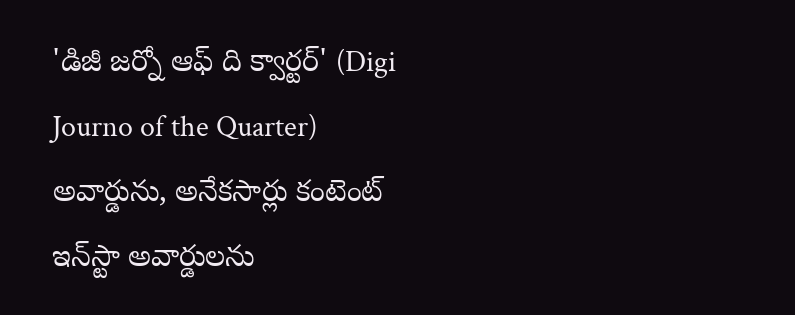'డిజీ జర్నో ఆఫ్ ది క్వార్టర్' (Digi Journo of the Quarter) అవార్డును, అనేకసార్లు కంటెంట్ ఇన్‌స్టా అవార్డులను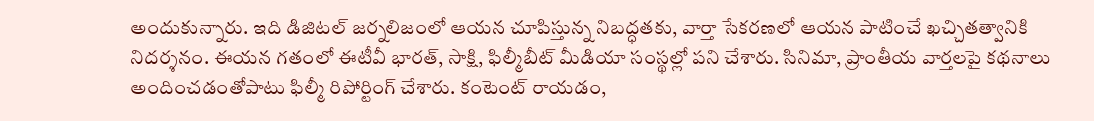అందుకున్నారు. ఇది డిజిటల్ జర్నలిజంలో ఆయన చూపిస్తున్న నిబద్ధతకు, వార్తా సేకరణలో ఆయన పాటించే ఖచ్చితత్వానికి నిదర్శనం. ఈయన గతంలో ఈటీవీ భారత్, సాక్షి, ఫిల్మీబీట్ మీడియా సంస్థల్లో పని చేశారు. సినిమా, ప్రాంతీయ వార్తలపై కథనాలు అందించడంతోపాటు ఫిల్మీ రిపోర్టింగ్ చేశారు. కంటెంట్ రాయడం,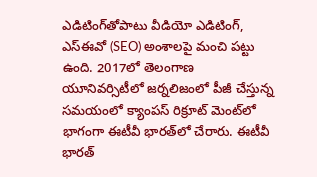ఎడిటింగ్‌తోపాటు వీడియో ఎడిటింగ్, ఎస్‌ఈవో (SEO) అంశాలపై మంచి పట్టు ఉంది. 2017లో తెలంగాణ యూనివర్సిటీలో జర్నలిజంలో పీజీ చేస్తున్న సమయంలో క్యాంపస్ రిక్రూట్ మెంట్‌లో భాగంగా ఈటీవీ భారత్‌లో చేరారు. ఈటీవీ భారత్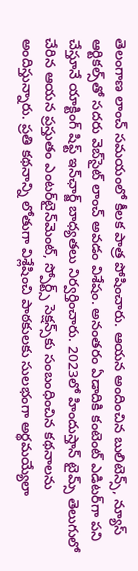తెలంగాణ లాంచ్ సమయంలో కీలక పాత్ర పోషించారు. ఆయన అందించిన బులిటెన్స్, న్యూస్ ఆర్టికల్స్‌తో సదరు వెబ్‌సైట్ లాంచ్ అవడం విశేషం. అనంతరం ఏడాదికి కంటెంట్ ఎడిటర్‌గా పని చేస్తూనే యాక్టింగ్ షిఫ్ట్ ఇన్‌ఛార్జ్ బాధ్యతలు నిర్వర్తించారు. 2023లో హిందుస్తాన్ టైమ్స్ తెలుగులో చేరిన ఆయన ప్రస్తుతం ఎంటర్‌టైన్‌మెంట్, స్పోర్ట్స్ సెక్షన్స్‌కు సంబంధించిన కథనాలను అందిస్తున్నారు. ప్రతి కథనాన్ని లోతుగా విశ్లేషించి పాఠకులకు సులభంగా అర్థమయ్యేలా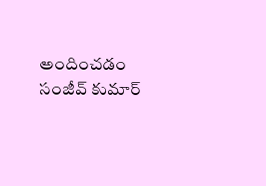అందించడం సంజీవ్ కుమార్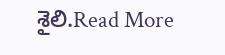శైలి.Read More